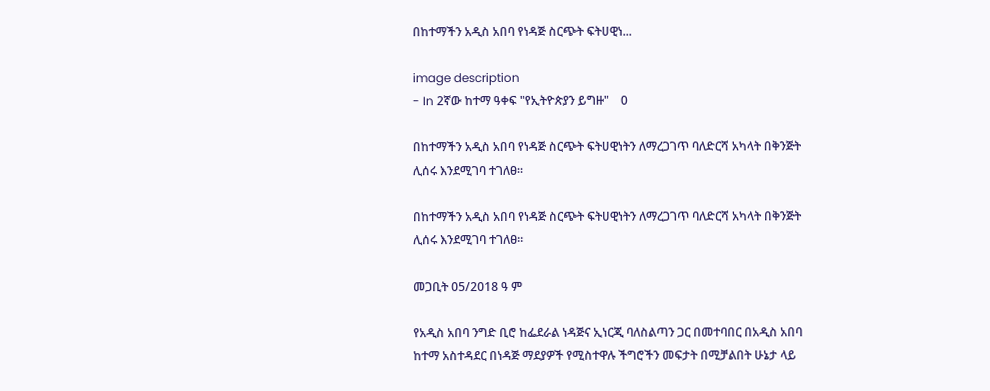በከተማችን አዲስ አበባ የነዳጅ ስርጭት ፍትሀዊነ...

image description
- In 2ኛው ከተማ ዓቀፍ "የኢትዮጵያን ይግዙ"    0

በከተማችን አዲስ አበባ የነዳጅ ስርጭት ፍትሀዊነትን ለማረጋገጥ ባለድርሻ አካላት በቅንጅት ሊሰሩ እንደሚገባ ተገለፀ።

በከተማችን አዲስ አበባ የነዳጅ ስርጭት ፍትሀዊነትን ለማረጋገጥ ባለድርሻ አካላት በቅንጅት ሊሰሩ እንደሚገባ ተገለፀ።

መጋቢት 05/2018 ዓ ም

የአዲስ አበባ ንግድ ቢሮ ከፌደራል ነዳጅና ኢነርጂ ባለስልጣን ጋር በመተባበር በአዲስ አበባ ከተማ አስተዳደር በነዳጅ ማደያዎች የሚስተዋሉ ችግሮችን መፍታት በሚቻልበት ሁኔታ ላይ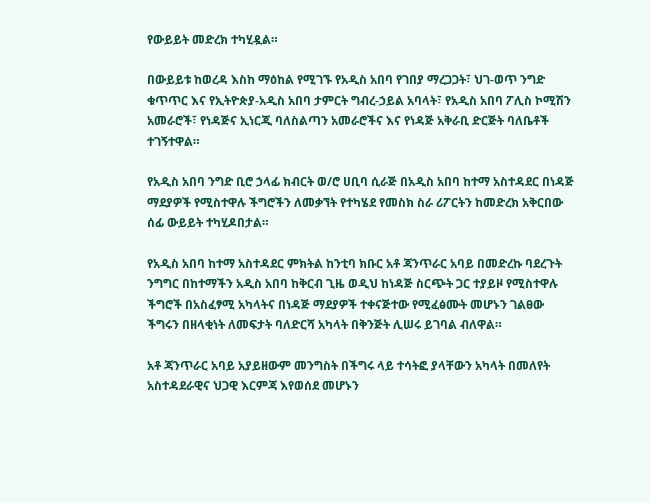የውይይት መድረክ ተካሂዷል።

በውይይቱ ከወረዳ እስከ ማዕከል የሚገኙ የአዲስ አበባ የገበያ ማረጋጋት፣ ህገ-ወጥ ንግድ ቁጥጥር እና የኢትዮጵያ-አዲስ አበባ ታምርት ግብረ-ኃይል አባላት፣ የአዲስ አበባ ፖሊስ ኮሚሽን አመራሮች፣ የነዳጅና ኢነርጂ ባለስልጣን አመራሮችና እና የነዳጅ አቅራቢ ድርጅት ባለቤቶች ተገኝተዋል።

የአዲስ አበባ ንግድ ቢሮ ኃላፊ ክብርት ወ/ሮ ሀቢባ ሲራጅ በአዲስ አበባ ከተማ አስተዳደር በነዳጅ ማደያዎች የሚስተዋሉ ችግሮችን ለመቃኘት የተካሄደ የመስክ ስራ ሪፖርትን ከመድረክ አቅርበው ሰፊ ውይይት ተካሂዶበታል።

የአዲስ አበባ ከተማ አስተዳደር ምክትል ከንቲባ ክቡር አቶ ጃንጥራር አባይ በመድረኩ ባደረጉት ንግግር በከተማችን አዲስ አበባ ከቅርብ ጊዜ ወዲህ ከነዳጅ ስርጭት ጋር ተያይዞ የሚስተዋሉ ችግሮች በአስፈፃሚ አካላትና በነዳጅ ማደያዎች ተቀናጅተው የሚፈፅሙት መሆኑን ገልፀው ችግሩን በዘላቂነት ለመፍታት ባለድርሻ አካላት በቅንጅት ሊሠሩ ይገባል ብለዋል።

አቶ ጃንጥራር አባይ አያይዘውም መንግስት በችግሩ ላይ ተሳትፎ ያላቸውን አካላት በመለየት አስተዳደራዊና ህጋዊ እርምጃ እየወሰደ መሆኑን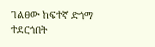ገልፀው ከፍተኛ ድጎማ ተደርጎበት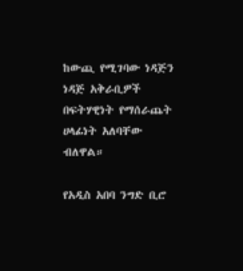ከውጪ የሚገባው ነዳጅን ነዳጅ አቅራቢዎች በፍትሃዊነት የማሰራጨት ሀላፊነት አለባቸው ብለዋል።

የአዲስ አበባ ንግድ ቢሮ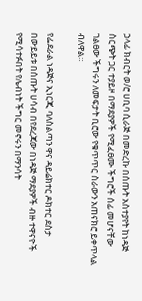ኃላፊ ክብርት ወ/ሮ ሀቢባ ሲራጅ በመድረኩ በሰጡት አስተያየት ከነዳጅ ስርጭት ጋር ተያይዞ በማደያዎች የሚፈፀሙ ችግሮች ሰፊ መሆናቸው ገልፀው ችግሩን ለመፍታት ቢሮው የቁጥጥር ስራውን አጠናክሮ ይቀጥላል ብለዋል።

የፌደራል ነዳጅና ኢነርጂ ባለስልጣን ዋና ዳይሬክተር ዶክተር ደስታ በውይይቱ በሰጡት ሀሳብ በየደረጃው በነዳጅ ማደያዎች ብዙ ተዋናዮች የሚሳተፉበት የሌብነት ችግር መኖሩን በማንሳት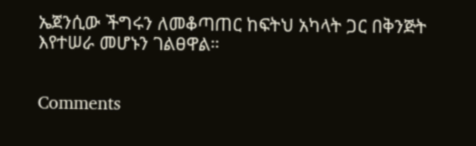ኤጀንሲው ችግሩን ለመቆጣጠር ከፍትህ አካላት ጋር በቅንጅት እየተሠራ መሆኑን ገልፀዋል።


Comments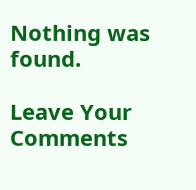Nothing was found.

Leave Your Comments